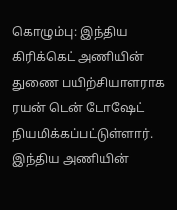கொழும்பு: இந்திய கிரிக்கெட் அணியின் துணை பயிற்சியாளராக ரயன் டென் டோஷேட் நியமிக்கப்பட்டுள்ளார். இந்திய அணியின்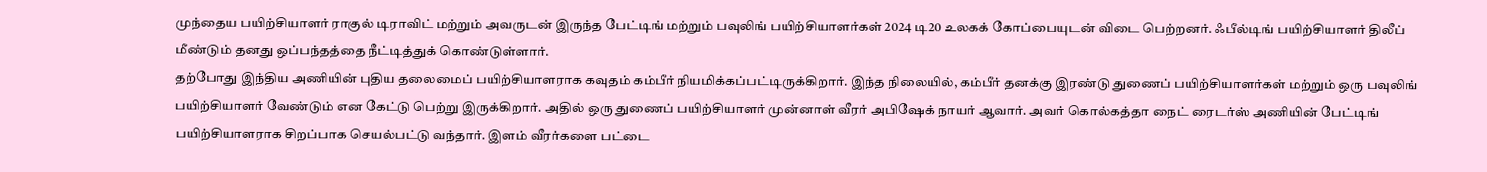முந்தைய பயிற்சியாளர் ராகுல் டிராவிட் மற்றும் அவருடன் இருந்த பேட்டிங் மற்றும் பவுலிங் பயிற்சியாளர்கள் 2024 டி20 உலகக் கோப்பையுடன் விடை பெற்றனர். ஃபீல்டிங் பயிற்சியாளர் திலீப் மீண்டும் தனது ஒப்பந்தத்தை நீட்டித்துக் கொண்டுள்ளார்.
தற்போது இந்திய அணியின் புதிய தலைமைப் பயிற்சியாளராக கவுதம் கம்பீர் நியமிக்கப்பட்டிருக்கிறார். இந்த நிலையில், கம்பீர் தனக்கு இரண்டு துணைப் பயிற்சியாளர்கள் மற்றும் ஒரு பவுலிங் பயிற்சியாளர் வேண்டும் என கேட்டு பெற்று இருக்கிறார். அதில் ஒரு துணைப் பயிற்சியாளர் முன்னாள் வீரர் அபிஷேக் நாயர் ஆவார். அவர் கொல்கத்தா நைட் ரைடர்ஸ் அணியின் பேட்டிங் பயிற்சியாளராக சிறப்பாக செயல்பட்டு வந்தார். இளம் வீரர்களை பட்டை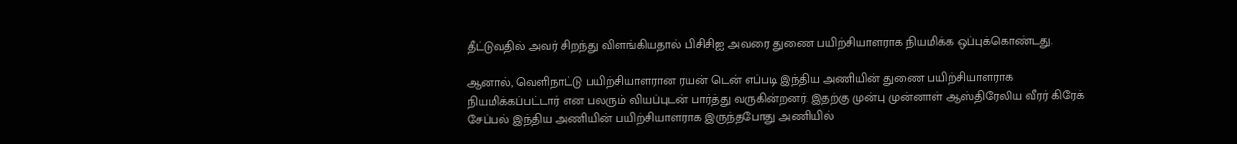தீட்டுவதில் அவர் சிறந்து விளங்கியதால் பிசிசிஐ அவரை துணை பயிற்சியாளராக நியமிக்க ஒப்புக்கொண்டது.

ஆனால், வெளிநாட்டு பயிற்சியாளரான ரயன் டென் எப்படி இந்திய அணியின் துணை பயிற்சியாளராக நியமிக்கப்பட்டார் என பலரும் வியப்புடன் பார்த்து வருகின்றனர். இதற்கு முன்பு முன்னாள் ஆஸ்திரேலிய வீரர் கிரேக் சேப்பல் இந்திய அணியின் பயிற்சியாளராக இருந்தபோது அணியில்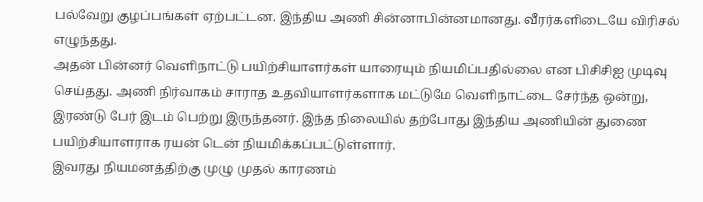பல்வேறு குழப்பங்கள் ஏற்பட்டன. இந்திய அணி சின்னாபின்னமானது. வீரர்களிடையே விரிசல் எழுந்தது.
அதன் பின்னர் வெளிநாட்டு பயிற்சியாளர்கள் யாரையும் நியமிப்பதில்லை என பிசிசிஐ முடிவு செய்தது. அணி நிர்வாகம் சாராத உதவியாளர்களாக மட்டுமே வெளிநாட்டை சேர்ந்த ஒன்று, இரண்டு பேர் இடம் பெற்று இருந்தனர். இந்த நிலையில் தற்போது இந்திய அணியின் துணை பயிற்சியாளராக ரயன் டென் நியமிக்கப்பட்டுள்ளார்.
இவரது நியமனத்திற்கு முழு முதல் காரணம்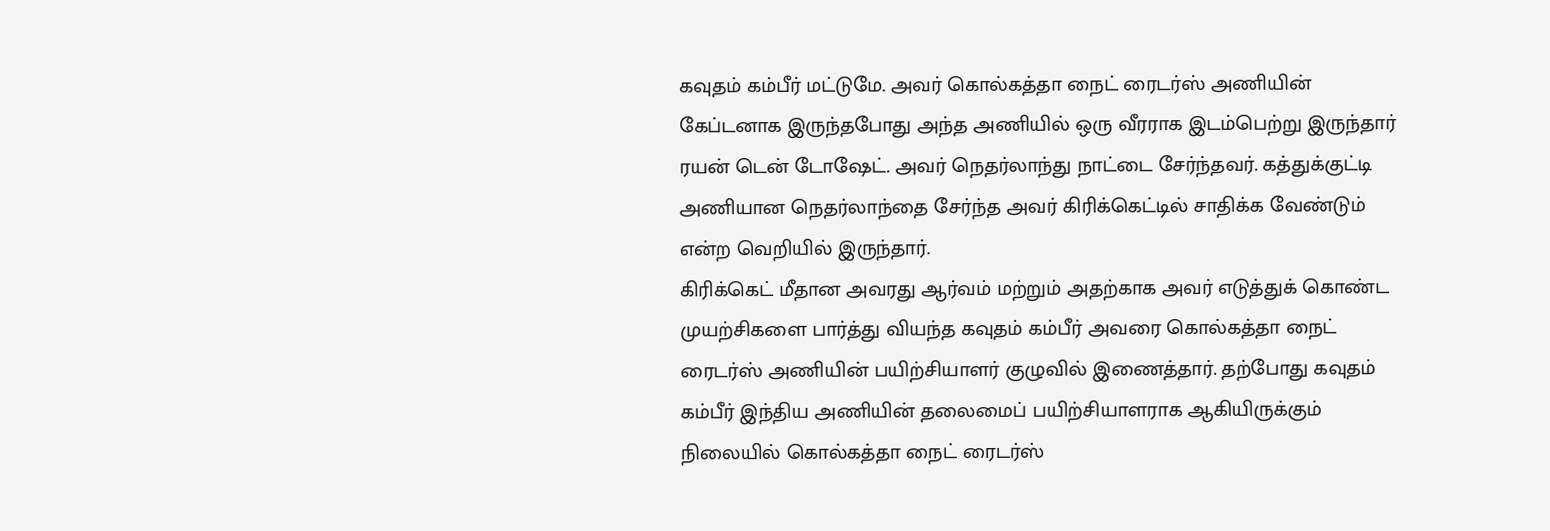கவுதம் கம்பீர் மட்டுமே. அவர் கொல்கத்தா நைட் ரைடர்ஸ் அணியின் கேப்டனாக இருந்தபோது அந்த அணியில் ஒரு வீரராக இடம்பெற்று இருந்தார் ரயன் டென் டோஷேட். அவர் நெதர்லாந்து நாட்டை சேர்ந்தவர். கத்துக்குட்டி அணியான நெதர்லாந்தை சேர்ந்த அவர் கிரிக்கெட்டில் சாதிக்க வேண்டும் என்ற வெறியில் இருந்தார்.
கிரிக்கெட் மீதான அவரது ஆர்வம் மற்றும் அதற்காக அவர் எடுத்துக் கொண்ட முயற்சிகளை பார்த்து வியந்த கவுதம் கம்பீர் அவரை கொல்கத்தா நைட் ரைடர்ஸ் அணியின் பயிற்சியாளர் குழுவில் இணைத்தார். தற்போது கவுதம் கம்பீர் இந்திய அணியின் தலைமைப் பயிற்சியாளராக ஆகியிருக்கும் நிலையில் கொல்கத்தா நைட் ரைடர்ஸ்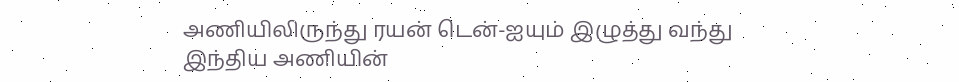அணியிலிருந்து ரயன் டென்-ஐயும் இழுத்து வந்து இந்திய அணியின்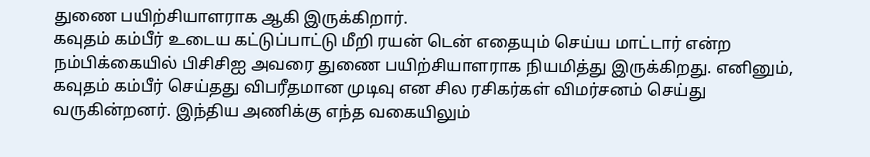துணை பயிற்சியாளராக ஆகி இருக்கிறார்.
கவுதம் கம்பீர் உடைய கட்டுப்பாட்டு மீறி ரயன் டென் எதையும் செய்ய மாட்டார் என்ற நம்பிக்கையில் பிசிசிஐ அவரை துணை பயிற்சியாளராக நியமித்து இருக்கிறது. எனினும், கவுதம் கம்பீர் செய்தது விபரீதமான முடிவு என சில ரசிகர்கள் விமர்சனம் செய்து வருகின்றனர். இந்திய அணிக்கு எந்த வகையிலும்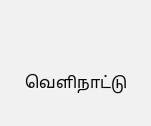வெளிநாட்டு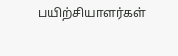பயிற்சியாளர்கள்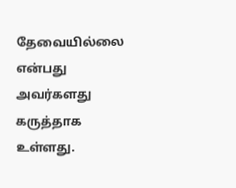தேவையில்லை என்பது அவர்களது கருத்தாக உள்ளது.